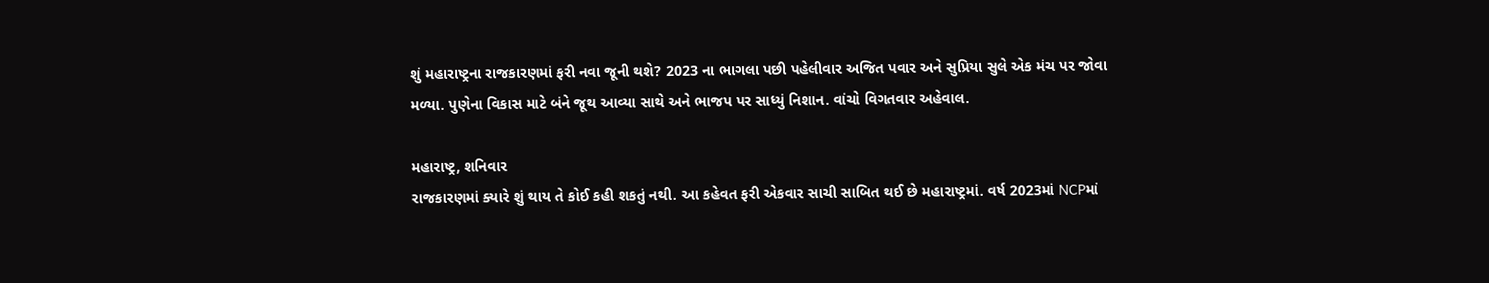શું મહારાષ્ટ્રના રાજકારણમાં ફરી નવા જૂની થશે? 2023 ના ભાગલા પછી પહેલીવાર અજિત પવાર અને સુપ્રિયા સુલે એક મંચ પર જોવા મળ્યા. પુણેના વિકાસ માટે બંને જૂથ આવ્યા સાથે અને ભાજપ પર સાધ્યું નિશાન. વાંચો વિગતવાર અહેવાલ.

મહારાષ્ટ્ર, શનિવાર
રાજકારણમાં ક્યારે શું થાય તે કોઈ કહી શકતું નથી. આ કહેવત ફરી એકવાર સાચી સાબિત થઈ છે મહારાષ્ટ્રમાં. વર્ષ 2023માં NCPમાં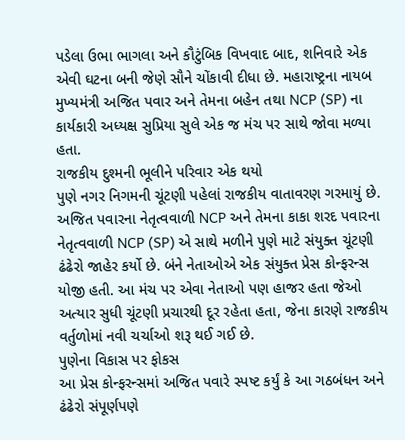પડેલા ઉભા ભાગલા અને કૌટુંબિક વિખવાદ બાદ, શનિવારે એક એવી ઘટના બની જેણે સૌને ચોંકાવી દીધા છે. મહારાષ્ટ્રના નાયબ મુખ્યમંત્રી અજિત પવાર અને તેમના બહેન તથા NCP (SP) ના કાર્યકારી અધ્યક્ષ સુપ્રિયા સુલે એક જ મંચ પર સાથે જોવા મળ્યા હતા.
રાજકીય દુશ્મની ભૂલીને પરિવાર એક થયો
પુણે નગર નિગમની ચૂંટણી પહેલાં રાજકીય વાતાવરણ ગરમાયું છે. અજિત પવારના નેતૃત્વવાળી NCP અને તેમના કાકા શરદ પવારના નેતૃત્વવાળી NCP (SP) એ સાથે મળીને પુણે માટે સંયુક્ત ચૂંટણી ઢંઢેરો જાહેર કર્યો છે. બંને નેતાઓએ એક સંયુક્ત પ્રેસ કોન્ફરન્સ યોજી હતી. આ મંચ પર એવા નેતાઓ પણ હાજર હતા જેઓ અત્યાર સુધી ચૂંટણી પ્રચારથી દૂર રહેતા હતા, જેના કારણે રાજકીય વર્તુળોમાં નવી ચર્ચાઓ શરૂ થઈ ગઈ છે.
પુણેના વિકાસ પર ફોકસ
આ પ્રેસ કોન્ફરન્સમાં અજિત પવારે સ્પષ્ટ કર્યું કે આ ગઠબંધન અને ઢંઢેરો સંપૂર્ણપણે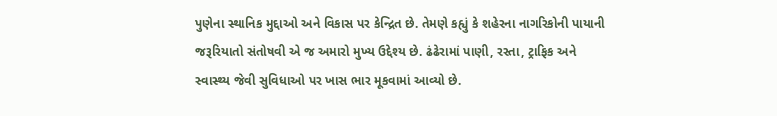પુણેના સ્થાનિક મુદ્દાઓ અને વિકાસ પર કેન્દ્રિત છે. તેમણે કહ્યું કે શહેરના નાગરિકોની પાયાની જરૂરિયાતો સંતોષવી એ જ અમારો મુખ્ય ઉદ્દેશ્ય છે. ઢંઢેરામાં પાણી, રસ્તા, ટ્રાફિક અને સ્વાસ્થ્ય જેવી સુવિધાઓ પર ખાસ ભાર મૂકવામાં આવ્યો છે.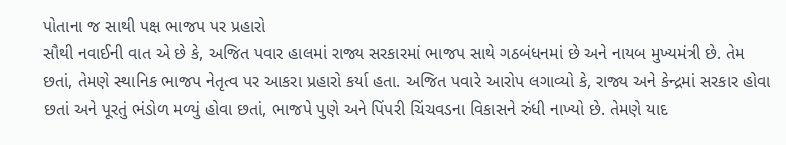પોતાના જ સાથી પક્ષ ભાજપ પર પ્રહારો
સૌથી નવાઈની વાત એ છે કે, અજિત પવાર હાલમાં રાજ્ય સરકારમાં ભાજપ સાથે ગઠબંધનમાં છે અને નાયબ મુખ્યમંત્રી છે. તેમ છતાં, તેમણે સ્થાનિક ભાજપ નેતૃત્વ પર આકરા પ્રહારો કર્યા હતા. અજિત પવારે આરોપ લગાવ્યો કે, રાજ્ય અને કેન્દ્રમાં સરકાર હોવા છતાં અને પૂરતું ભંડોળ મળ્યું હોવા છતાં, ભાજપે પુણે અને પિંપરી ચિંચવડના વિકાસને રુંધી નાખ્યો છે. તેમણે યાદ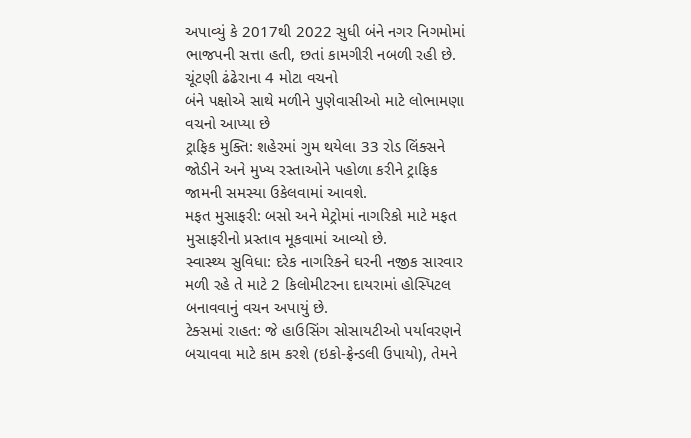અપાવ્યું કે 2017થી 2022 સુધી બંને નગર નિગમોમાં ભાજપની સત્તા હતી, છતાં કામગીરી નબળી રહી છે.
ચૂંટણી ઢંઢેરાના 4 મોટા વચનો
બંને પક્ષોએ સાથે મળીને પુણેવાસીઓ માટે લોભામણા વચનો આપ્યા છે
ટ્રાફિક મુક્તિ: શહેરમાં ગુમ થયેલા 33 રોડ લિંક્સને જોડીને અને મુખ્ય રસ્તાઓને પહોળા કરીને ટ્રાફિક જામની સમસ્યા ઉકેલવામાં આવશે.
મફત મુસાફરી: બસો અને મેટ્રોમાં નાગરિકો માટે મફત મુસાફરીનો પ્રસ્તાવ મૂકવામાં આવ્યો છે.
સ્વાસ્થ્ય સુવિધા: દરેક નાગરિકને ઘરની નજીક સારવાર મળી રહે તે માટે 2 કિલોમીટરના દાયરામાં હોસ્પિટલ બનાવવાનું વચન અપાયું છે.
ટેક્સમાં રાહત: જે હાઉસિંગ સોસાયટીઓ પર્યાવરણને બચાવવા માટે કામ કરશે (ઇકો-ફ્રેન્ડલી ઉપાયો), તેમને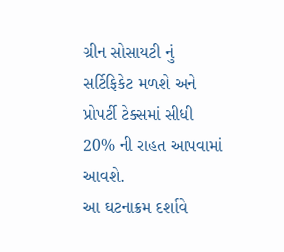ગ્રીન સોસાયટી નું સર્ટિફિકેટ મળશે અને પ્રોપર્ટી ટેક્સમાં સીધી 20% ની રાહત આપવામાં આવશે.
આ ઘટનાક્રમ દર્શાવે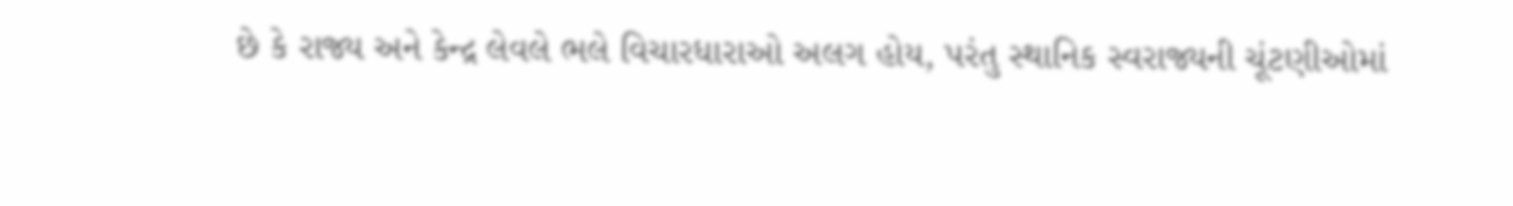છે કે રાજ્ય અને કેન્દ્ર લેવલે ભલે વિચારધારાઓ અલગ હોય, પરંતુ સ્થાનિક સ્વરાજ્યની ચૂંટણીઓમાં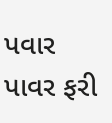પવાર પાવર ફરી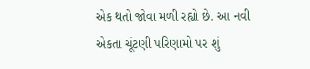એક થતો જોવા મળી રહ્યો છે. આ નવી એકતા ચૂંટણી પરિણામો પર શું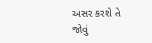અસર કરશે તે જોવું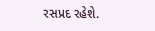રસપ્રદ રહેશે.